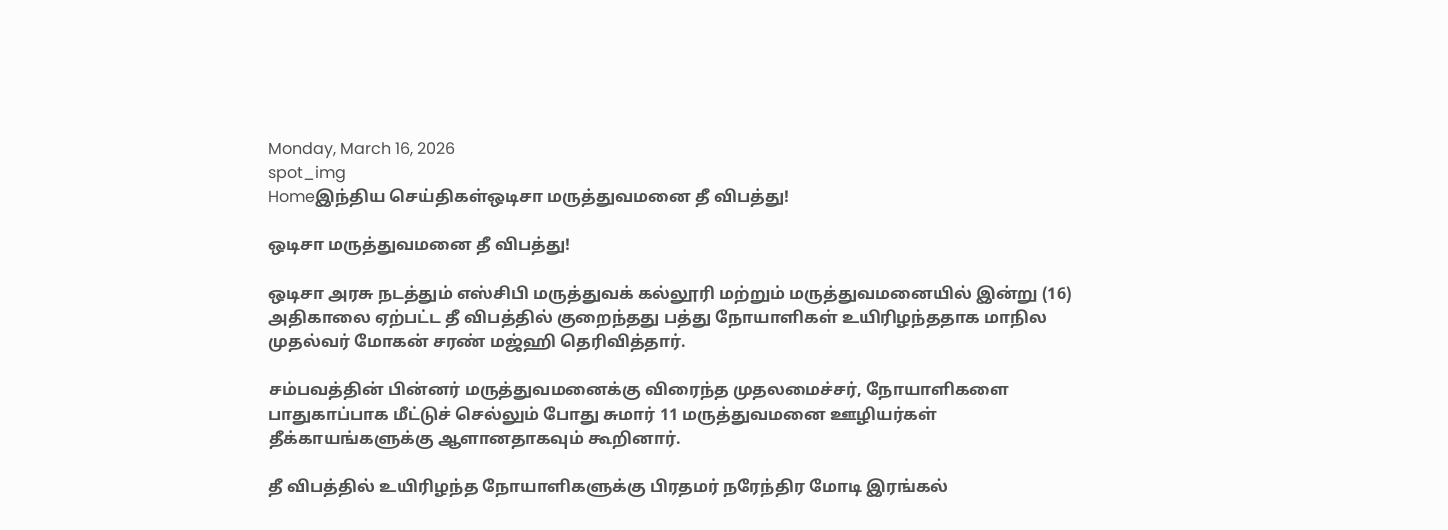Monday, March 16, 2026
spot_img
Homeஇந்திய செய்திகள்ஒடிசா மருத்துவமனை தீ விபத்து!

ஒடிசா மருத்துவமனை தீ விபத்து!

ஒடிசா அரசு நடத்தும் எஸ்சிபி மருத்துவக் கல்லூரி மற்றும் மருத்துவமனையில் இன்று (16) அதிகாலை ஏற்பட்ட தீ விபத்தில் குறைந்தது பத்து நோயாளிகள் உயிரிழந்ததாக மாநில முதல்வர் மோகன் சரண் மஜ்ஹி தெரிவித்தார்.

சம்பவத்தின் பின்னர் மருத்துவமனைக்கு விரைந்த முதலமைச்சர், நோயாளிகளை பாதுகாப்பாக மீட்டுச் செல்லும் போது சுமார் 11 மருத்துவமனை ஊழியர்கள் தீக்காயங்களுக்கு ஆளானதாகவும் கூறினார்.

தீ விபத்தில் உயிரிழந்த நோயாளிகளுக்கு பிரதமர் நரேந்திர மோடி இரங்கல்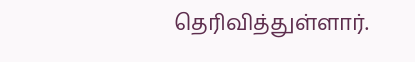தெரிவித்துள்ளார்.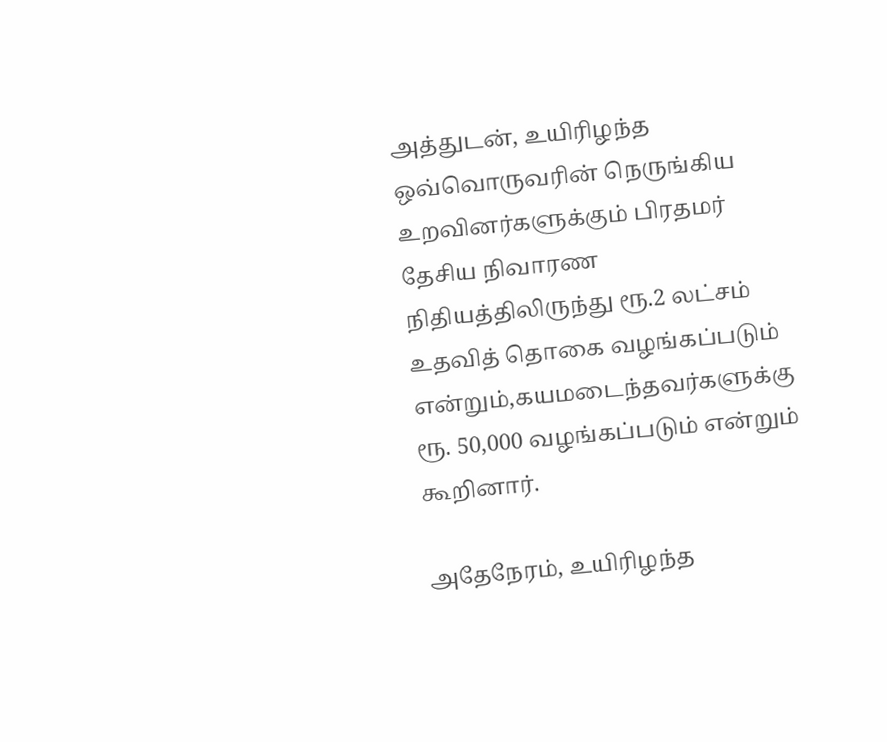அத்துடன், உயிரிழந்த ஒவ்வொருவரின் நெருங்கிய உறவினர்களுக்கும் பிரதமர் தேசிய நிவாரண நிதியத்திலிருந்து ரூ.2 லட்சம் உதவித் தொகை வழங்கப்படும் என்றும்,கயமடைந்தவர்களுக்கு ரூ. 50,000 வழங்கப்படும் என்றும் கூறினார்.

அதேநேரம், உயிரிழந்த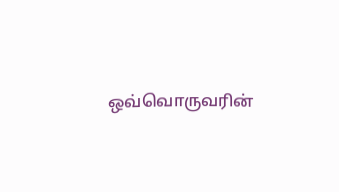ஒவ்வொருவரின்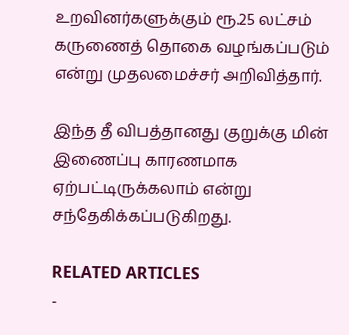உறவினர்களுக்கும் ரூ.25 லட்சம் கருணைத் தொகை வழங்கப்படும் என்று முதலமைச்சர் அறிவித்தார்.

இந்த தீ விபத்தானது குறுக்கு மின் இணைப்பு காரணமாக ஏற்பட்டிருக்கலாம் என்று சந்தேகிக்கப்படுகிறது.

RELATED ARTICLES
-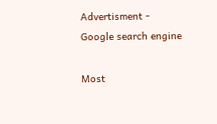Advertisment -
Google search engine

Most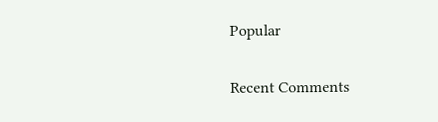Popular

Recent Comments